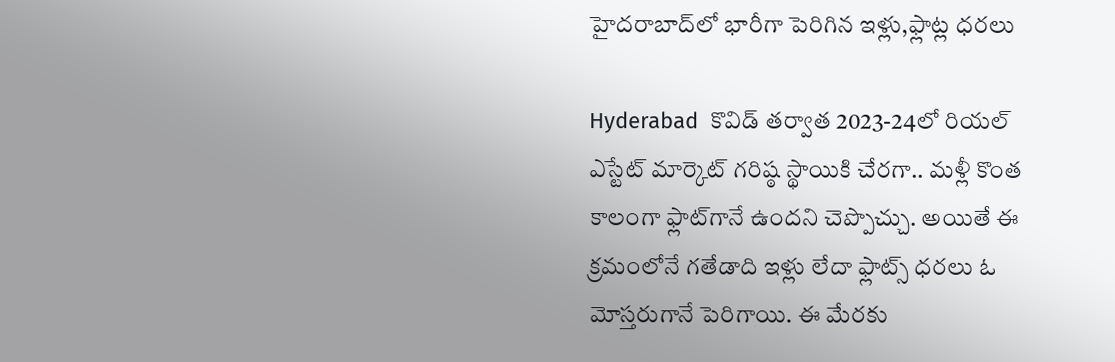హైదరాబాద్‌లో భారీగా పెరిగిన ఇళ్లు,ఫ్లాట్ల ధరలు

Hyderabad  కొవిడ్ తర్వాత 2023-24లో రియల్ ఎస్టేట్ మార్కెట్ గరిష్ఠ స్థాయికి చేరగా.. మళ్లీ కొంత కాలంగా ఫ్లాట్‌గానే ఉందని చెప్పొచ్చు. అయితే ఈ క్రమంలోనే గతేడాది ఇళ్లు లేదా ఫ్లాట్స్ ధరలు ఓ మోస్తరుగానే పెరిగాయి. ఈ మేరకు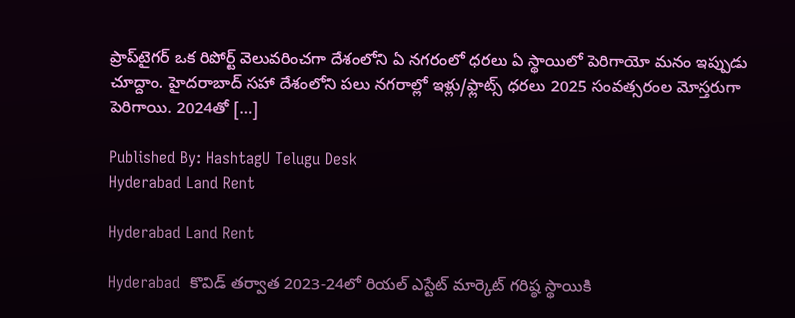ప్రాప్‌టైగర్ ఒక రిపోర్ట్ వెలువరించగా దేశంలోని ఏ నగరంలో ధరలు ఏ స్థాయిలో పెరిగాయో మనం ఇప్పుడు చూద్దాం. హైదరాబాద్ సహా దేశంలోని పలు నగరాల్లో ఇళ్లు/ఫ్లాట్స్ ధరలు 2025 సంవత్సరంల మోస్తరుగా పెరిగాయి. 2024తో […]

Published By: HashtagU Telugu Desk
Hyderabad Land Rent

Hyderabad Land Rent

Hyderabad  కొవిడ్ తర్వాత 2023-24లో రియల్ ఎస్టేట్ మార్కెట్ గరిష్ఠ స్థాయికి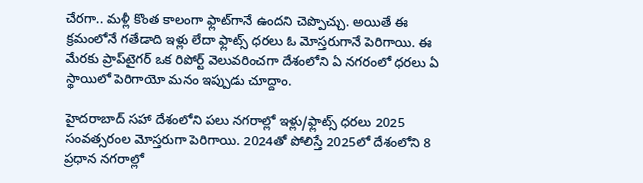చేరగా.. మళ్లీ కొంత కాలంగా ఫ్లాట్‌గానే ఉందని చెప్పొచ్చు. అయితే ఈ క్రమంలోనే గతేడాది ఇళ్లు లేదా ఫ్లాట్స్ ధరలు ఓ మోస్తరుగానే పెరిగాయి. ఈ మేరకు ప్రాప్‌టైగర్ ఒక రిపోర్ట్ వెలువరించగా దేశంలోని ఏ నగరంలో ధరలు ఏ స్థాయిలో పెరిగాయో మనం ఇప్పుడు చూద్దాం.

హైదరాబాద్ సహా దేశంలోని పలు నగరాల్లో ఇళ్లు/ఫ్లాట్స్ ధరలు 2025 సంవత్సరంల మోస్తరుగా పెరిగాయి. 2024తో పోలిస్తే 2025లో దేశంలోని 8 ప్రధాన నగరాల్లో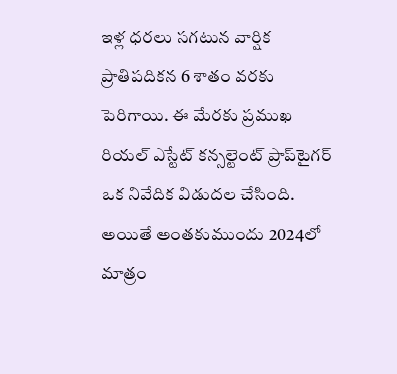ఇళ్ల ధరలు సగటున వార్షిక ప్రాతిపదికన 6 శాతం వరకు పెరిగాయి. ఈ మేరకు ప్రముఖ రియల్ ఎస్టేట్ కన్సల్టెంట్ ప్రాప్‌టైగర్ ఒక నివేదిక విడుదల చేసింది. అయితే అంతకుముందు 2024లో మాత్రం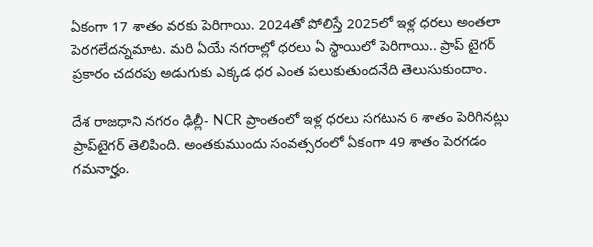ఏకంగా 17 శాతం వరకు పెరిగాయి. 2024తో పోలిస్తే 2025లో ఇళ్ల ధరలు అంతలా పెరగలేదన్నమాట. మరి ఏయే నగరాల్లో ధరలు ఏ స్థాయిలో పెరిగాయి.. ప్రాప్ టైగర్ ప్రకారం చదరపు అడుగుకు ఎక్కడ ధర ఎంత పలుకుతుందనేది తెలుసుకుందాం.

దేశ రాజధాని నగరం ఢిల్లీ- NCR ప్రాంతంలో ఇళ్ల ధరలు సగటున 6 శాతం పెరిగినట్లు ప్రాప్‌టైగర్ తెలిపింది. అంతకుముందు సంవత్సరంలో ఏకంగా 49 శాతం పెరగడం గమనార్హం.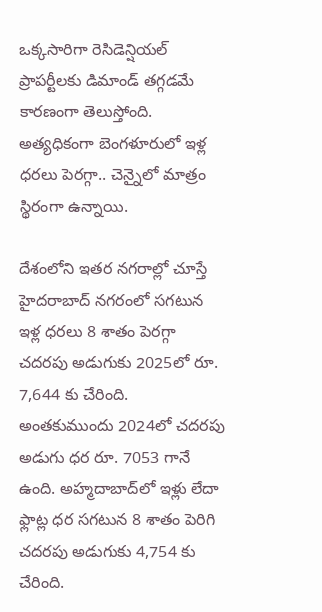ఒక్కసారిగా రెసిడెన్షియల్ ప్రాపర్టీలకు డిమాండ్ తగ్గడమే కారణంగా తెలుస్తోంది. అత్యధికంగా బెంగళూరులో ఇళ్ల ధరలు పెరగ్గా.. చెన్నైలో మాత్రం స్థిరంగా ఉన్నాయి.

దేశంలోని ఇతర నగరాల్లో చూస్తే హైదరాబాద్ నగరంలో సగటున ఇళ్ల ధరలు 8 శాతం పెరగ్గా చదరపు అడుగుకు 2025లో రూ. 7,644 కు చేరింది. అంతకుముందు 2024లో చదరపు అడుగు ధర రూ. 7053 గానే ఉంది. అహ్మదాబాద్‌లో ఇళ్లు లేదా ఫ్లాట్ల ధర సగటున 8 శాతం పెరిగి చదరపు అడుగుకు 4,754 కు చేరింది.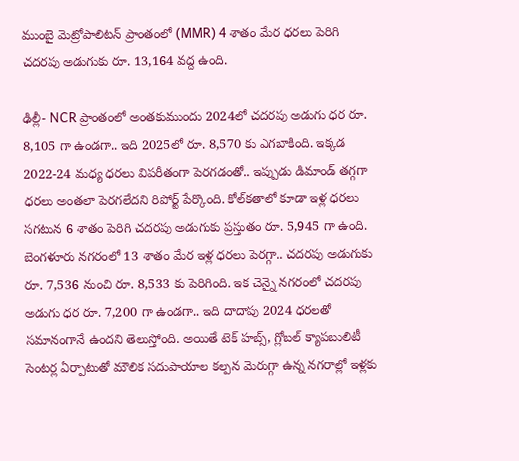ముంబై మెట్రోపాలిటన్ ప్రాంతంలో (MMR) 4 శాతం మేర ధరలు పెరిగి చదరపు అడుగుకు రూ. 13,164 వద్ద ఉంది.

ఢిల్లీ- NCR ప్రాంతంలో అంతకుముందు 2024లో చదరపు అడుగు ధర రూ. 8,105 గా ఉండగా.. ఇది 2025లో రూ. 8,570 కు ఎగబాకింది. ఇక్కడ 2022-24 మధ్య ధరలు విపరీతంగా పెరగడంతో.. ఇప్పుడు డిమాండ్ తగ్గగా ధరలు అంతలా పెరగలేదని రిపోర్ట్ పేర్కొంది. కోల్‌కతాలో కూడా ఇళ్ల ధరలు సగటున 6 శాతం పెరిగి చదరపు అడుగుకు ప్రస్తుతం రూ. 5,945 గా ఉంది. బెంగళూరు నగరంలో 13 శాతం మేర ఇళ్ల ధరలు పెరగ్గా.. చదరపు అడుగుకు రూ. 7,536 నుంచి రూ. 8,533 కు పెరిగింది. ఇక చెన్నై నగరంలో చదరపు అడుగు ధర రూ. 7,200 గా ఉండగా.. ఇది దాదాపు 2024 ధరలతో సమానంగానే ఉందని తెలుస్తోంది. అయితే టెక్ హబ్స్, గ్లోబల్ క్యాపబులిటీ సెంటర్ల ఏర్పాటుతో మౌలిక సదుపాయాల కల్పన మెరుగ్గా ఉన్న నగరాల్లో ఇళ్లకు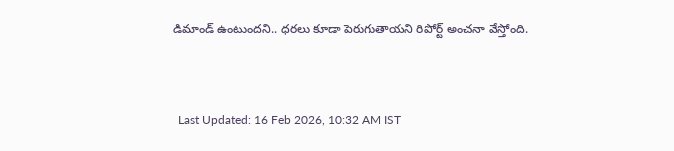డిమాండ్ ఉంటుందని.. ధరలు కూడా పెరుగుతాయని రిపోర్ట్ అంచనా వేస్తోంది.



  Last Updated: 16 Feb 2026, 10:32 AM IST